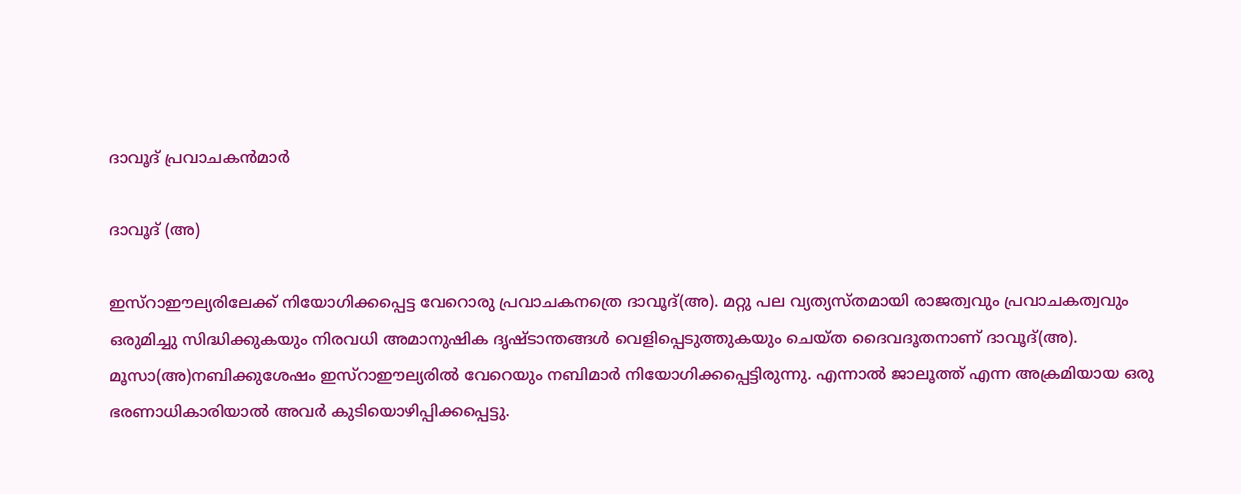ദാവൂദ്‌ പ്രവാചകന്‍മാര്‍

ദാവൂദ് (അ)

ഇസ്‌റാഈല്യരിലേക്ക് നിയോഗിക്കപ്പെട്ട വേറൊരു പ്രവാചകനത്രെ ദാവൂദ്(അ). മറ്റു പല വ്യത്യസ്തമായി രാജത്വവും പ്രവാചകത്വവും ഒരുമിച്ചു സിദ്ധിക്കുകയും നിരവധി അമാനുഷിക ദൃഷ്ടാന്തങ്ങള്‍ വെളിപ്പെടുത്തുകയും ചെയ്ത ദൈവദൂതനാണ് ദാവൂദ്(അ).
മൂസാ(അ)നബിക്കുശേഷം ഇസ്‌റാഈല്യരില്‍ വേറെയും നബിമാര്‍ നിയോഗിക്കപ്പെട്ടിരുന്നു. എന്നാല്‍ ജാലൂത്ത് എന്ന അക്രമിയായ ഒരു ഭരണാധികാരിയാല്‍ അവര്‍ കുടിയൊഴിപ്പിക്കപ്പെട്ടു.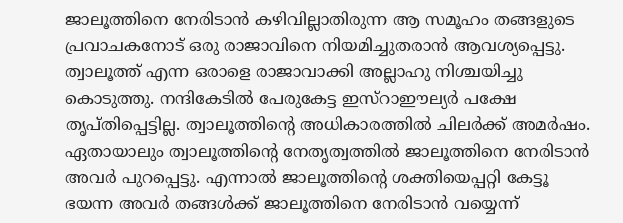ജാലൂത്തിനെ നേരിടാന്‍ കഴിവില്ലാതിരുന്ന ആ സമൂഹം തങ്ങളുടെ പ്രവാചകനോട് ഒരു രാജാവിനെ നിയമിച്ചുതരാന്‍ ആവശ്യപ്പെട്ടു. ത്വാലൂത്ത് എന്ന ഒരാളെ രാജാവാക്കി അല്ലാഹു നിശ്ചയിച്ചു കൊടുത്തു. നന്ദികേടില്‍ പേരുകേട്ട ഇസ്‌റാഈല്യര്‍ പക്ഷേ തൃപ്തിപ്പെട്ടില്ല. ത്വാലൂത്തിന്റെ അധികാരത്തില്‍ ചിലര്‍ക്ക് അമര്‍ഷം. ഏതായാലും ത്വാലൂത്തിന്റെ നേതൃത്വത്തില്‍ ജാലൂത്തിനെ നേരിടാന്‍ അവര്‍ പുറപ്പെട്ടു. എന്നാല്‍ ജാലൂത്തിന്റെ ശക്തിയെപ്പറ്റി കേട്ടൂ ഭയന്ന അവര്‍ തങ്ങള്‍ക്ക് ജാലൂത്തിനെ നേരിടാന്‍ വയ്യെന്ന്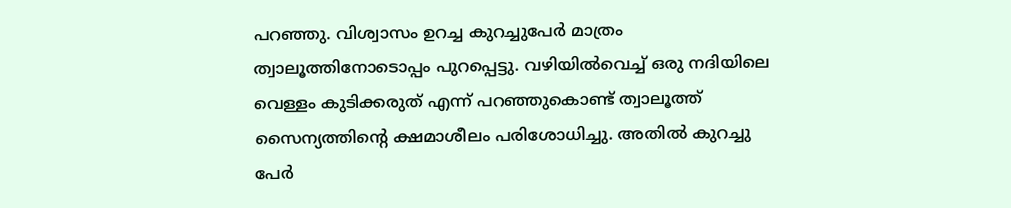പറഞ്ഞു. വിശ്വാസം ഉറച്ച കുറച്ചുപേര്‍ മാത്രം ത്വാലൂത്തിനോടൊപ്പം പുറപ്പെട്ടു. വഴിയില്‍വെച്ച് ഒരു നദിയിലെ വെള്ളം കുടിക്കരുത് എന്ന് പറഞ്ഞുകൊണ്ട് ത്വാലൂത്ത് സൈന്യത്തിന്റെ ക്ഷമാശീലം പരിശോധിച്ചു. അതില്‍ കുറച്ചു പേര്‍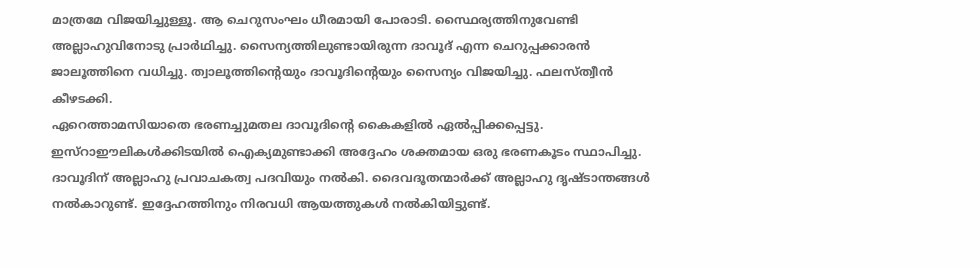മാത്രമേ വിജയിച്ചുള്ളൂ. ആ ചെറുസംഘം ധീരമായി പോരാടി. സ്ഥൈര്യത്തിനുവേണ്ടി അല്ലാഹുവിനോടു പ്രാര്‍ഥിച്ചു. സൈന്യത്തിലുണ്ടായിരുന്ന ദാവൂദ് എന്ന ചെറുപ്പക്കാരന്‍ ജാലൂത്തിനെ വധിച്ചു. ത്വാലൂത്തിന്റെയും ദാവൂദിന്റെയും സൈന്യം വിജയിച്ചു. ഫലസ്ത്വീന്‍ കീഴടക്കി.
ഏറെത്താമസിയാതെ ഭരണച്ചുമതല ദാവൂദിന്റെ കൈകളില്‍ ഏല്‍പ്പിക്കപ്പെട്ടു. ഇസ്‌റാഈലികള്‍ക്കിടയില്‍ ഐക്യമുണ്ടാക്കി അദ്ദേഹം ശക്തമായ ഒരു ഭരണകൂടം സ്ഥാപിച്ചു. ദാവൂദിന് അല്ലാഹു പ്രവാചകത്വ പദവിയും നല്‍കി. ദൈവദൂതന്മാര്‍ക്ക് അല്ലാഹു ദൃഷ്ടാന്തങ്ങള്‍ നല്‍കാറുണ്ട്. ഇദ്ദേഹത്തിനും നിരവധി ആയത്തുകള്‍ നല്‍കിയിട്ടുണ്ട്.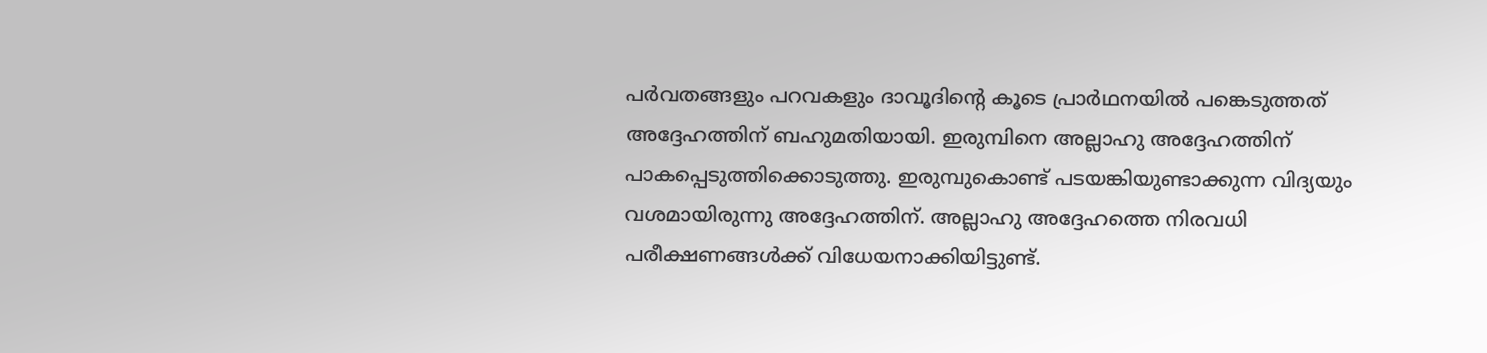പര്‍വതങ്ങളും പറവകളും ദാവൂദിന്റെ കൂടെ പ്രാര്‍ഥനയില്‍ പങ്കെടുത്തത് അദ്ദേഹത്തിന് ബഹുമതിയായി. ഇരുമ്പിനെ അല്ലാഹു അദ്ദേഹത്തിന് പാകപ്പെടുത്തിക്കൊടുത്തു. ഇരുമ്പുകൊണ്ട് പടയങ്കിയുണ്ടാക്കുന്ന വിദ്യയും വശമായിരുന്നു അദ്ദേഹത്തിന്. അല്ലാഹു അദ്ദേഹത്തെ നിരവധി പരീക്ഷണങ്ങള്‍ക്ക് വിധേയനാക്കിയിട്ടുണ്ട്.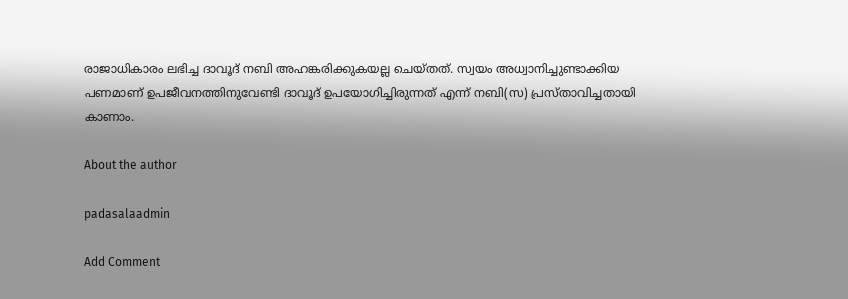രാജാധികാരം ലഭിച്ച ദാവൂദ് നബി അഹങ്കരിക്കുകയല്ല ചെയ്തത്. സ്വയം അധ്വാനിച്ചുണ്ടാക്കിയ പണമാണ് ഉപജീവനത്തിനുവേണ്ടി ദാവൂദ് ഉപയോഗിച്ചിരുന്നത് എന്ന് നബി(സ) പ്രസ്താവിച്ചതായി കാണാം.

About the author

padasalaadmin

Add Comment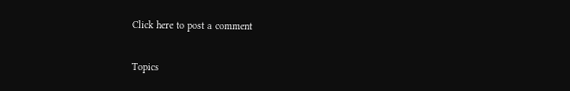Click here to post a comment

Topics